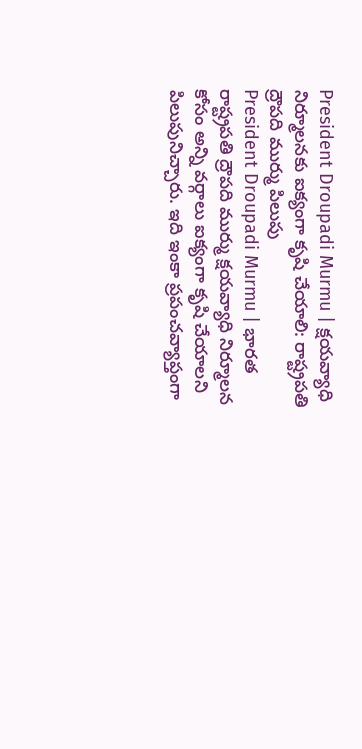President Droupadi Murmu | క్షయవ్యాధి నిర్మూలనకు ఐక్యంగా కృషి చేయాలి: రాష్ట్రపతి ద్రౌపది ముర్ము పిలుపు
President Droupadi Murmu | భారత రాష్ట్రపతి ద్రౌపది ముర్ము క్షయవ్యాధి నిర్మూలన కోసం అన్ని వర్గాలు ఐక్యంగా కృషి చేయాలని పిలుపునిచ్చారు. ఇది ఇంకా ప్రపంచవ్యాప్తంగా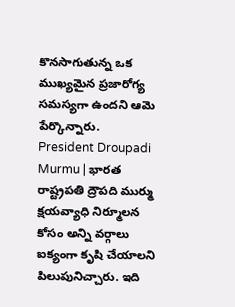కొనసాగుతున్న ఒక ముఖ్యమైన ప్రజారోగ్య సమస్యగా ఉందని ఆమె పేర్కొన్నారు.
President Droupadi Murmu | భారత రాష్ట్రపతి ద్రౌపది ముర్ము క్షయవ్యాధి నిర్మూలన కోసం అన్ని వర్గాలు ఐక్యంగా కృషి చేయాలని పిలుపునిచ్చారు. ఇది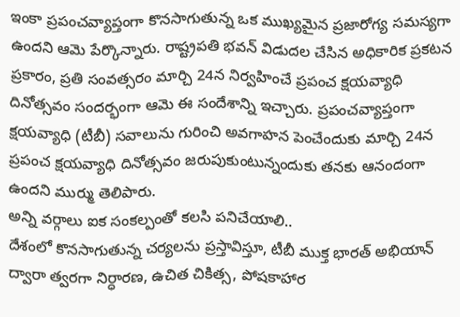ఇంకా ప్రపంచవ్యాప్తంగా కొనసాగుతున్న ఒక ముఖ్యమైన ప్రజారోగ్య సమస్యగా ఉందని ఆమె పేర్కొన్నారు. రాష్ట్రపతి భవన్ విడుదల చేసిన అధికారిక ప్రకటన ప్రకారం, ప్రతి సంవత్సరం మార్చి 24న నిర్వహించే ప్రపంచ క్షయవ్యాధి దినోత్సవం సందర్భంగా ఆమె ఈ సందేశాన్ని ఇచ్చారు. ప్రపంచవ్యాప్తంగా క్షయవ్యాధి (టీబీ) సవాలును గురించి అవగాహన పెంచేందుకు మార్చి 24న ప్రపంచ క్షయవ్యాధి దినోత్సవం జరుపుకుంటున్నందుకు తనకు ఆనందంగా ఉందని ముర్ము తెలిపారు.
అన్ని వర్గాలు ఐక సంకల్పంతో కలసి పనిచేయాలి..
దేశంలో కొనసాగుతున్న చర్యలను ప్రస్తావిస్తూ, టీబీ ముక్త భారత్ అభియాన్ ద్వారా త్వరగా నిర్ధారణ, ఉచిత చికిత్స, పోషకాహార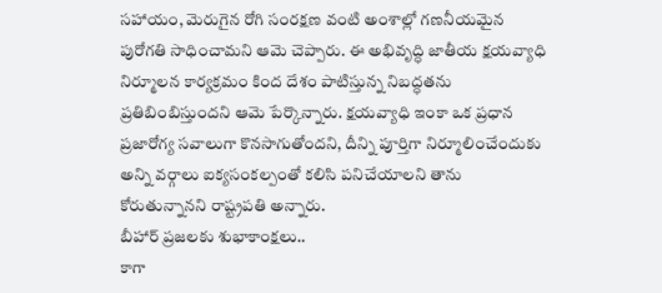సహాయం, మెరుగైన రోగి సంరక్షణ వంటి అంశాల్లో గణనీయమైన పురోగతి సాధించామని ఆమె చెప్పారు. ఈ అభివృద్ధి జాతీయ క్షయవ్యాధి నిర్మూలన కార్యక్రమం కింద దేశం పాటిస్తున్న నిబద్ధతను ప్రతిబింబిస్తుందని ఆమె పేర్కొన్నారు. క్షయవ్యాధి ఇంకా ఒక ప్రధాన ప్రజారోగ్య సవాలుగా కొనసాగుతోందని, దీన్ని పూర్తిగా నిర్మూలించేందుకు అన్ని వర్గాలు ఐక్యసంకల్పంతో కలిసి పనిచేయాలని తాను కోరుతున్నానని రాష్ట్రపతి అన్నారు.
బీహార్ ప్రజలకు శుభాకాంక్షలు..
కాగా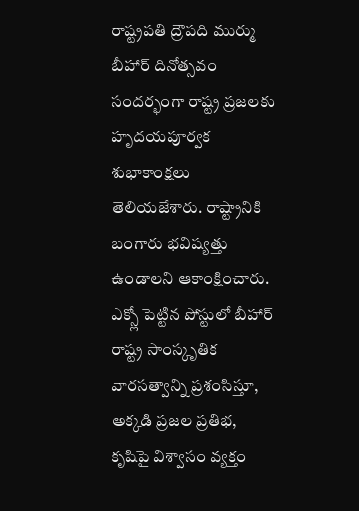రాష్ట్రపతి ద్రౌపది ముర్ము బీహార్ దినోత్సవం సందర్భంగా రాష్ట్ర ప్రజలకు హృదయపూర్వక శుభాకాంక్షలు తెలియజేశారు. రాష్ట్రానికి బంగారు భవిష్యత్తు ఉండాలని ఆకాంక్షించారు. ఎక్స్లో పెట్టిన పోస్టులో బీహార్ రాష్ట్ర సాంస్కృతిక వారసత్వాన్ని ప్రశంసిస్తూ, అక్కడి ప్రజల ప్రతిభ, కృషిపై విశ్వాసం వ్యక్తం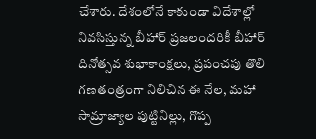చేశారు. దేశంలోనే కాకుండా విదేశాల్లో నివసిస్తున్న బీహార్ ప్రజలందరికీ బీహార్ దినోత్సవ శుభాకాంక్షలు, ప్రపంచపు తొలి గణతంత్రంగా నిలిచిన ఈ నేల, మహా సామ్రాజ్యాల పుట్టినిల్లు, గొప్ప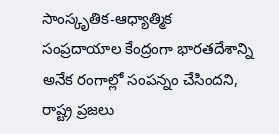సాంస్కృతిక-ఆధ్యాత్మిక సంప్రదాయాల కేంద్రంగా భారతదేశాన్ని అనేక రంగాల్లో సంపన్నం చేసిందని, రాష్ట్ర ప్రజలు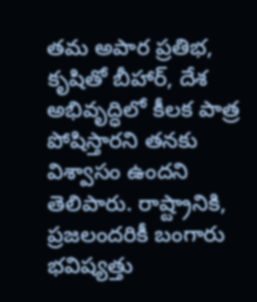తమ అపార ప్రతిభ, కృషితో బీహార్, దేశ అభివృద్ధిలో కీలక పాత్ర పోషిస్తారని తనకు విశ్వాసం ఉందని తెలిపారు. రాష్ట్రానికి, ప్రజలందరికీ బంగారు భవిష్యత్తు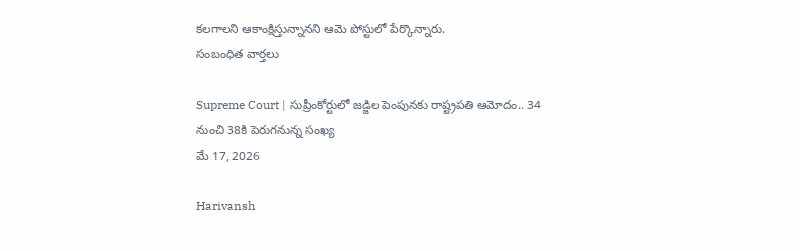కలగాలని ఆకాంక్షిస్తున్నానని ఆమె పోస్టులో పేర్కొన్నారు.
సంబంధిత వార్తలు

Supreme Court | సుప్రీంకోర్టులో జడ్జిల పెంపునకు రాష్ట్రపతి ఆమోదం.. 34 నుంచి 38కి పెరుగనున్న సంఖ్య
మే 17, 2026

Harivansh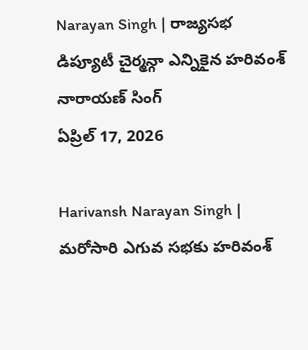Narayan Singh | రాజ్యసభ డిప్యూటీ చైర్మన్గా ఎన్నికైన హరివంశ్ నారాయణ్ సింగ్
ఏప్రిల్ 17, 2026

Harivansh Narayan Singh | మరోసారి ఎగువ సభకు హరివంశ్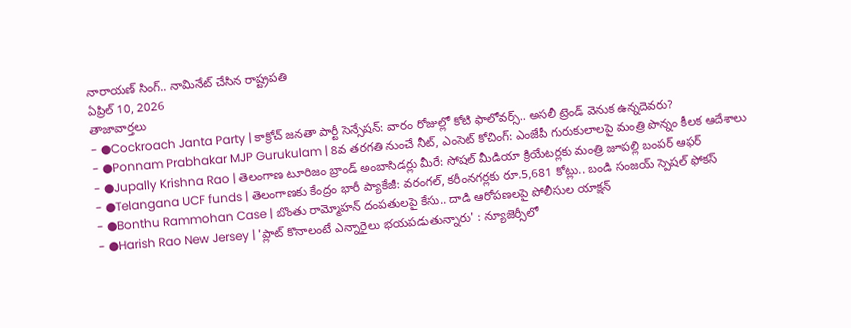నారాయణ్ సింగ్.. నామినేట్ చేసిన రాష్ట్రపతి
ఏప్రిల్ 10, 2026
తాజావార్తలు
- ●Cockroach Janta Party | కాక్రోచ్ జనతా పార్టీ సెన్సేషన్: వారం రోజుల్లో కోటి ఫాలోవర్స్.. అసలీ ట్రెండ్ వెనుక ఉన్నదెవరు?
- ●Ponnam Prabhakar MJP Gurukulam | 8వ తరగతి నుంచే నీట్, ఎంసెట్ కోచింగ్: ఎంజేపీ గురుకులాలపై మంత్రి పొన్నం కీలక ఆదేశాలు
- ●Jupally Krishna Rao | తెలంగాణ టూరిజం బ్రాండ్ అంబాసిడర్లు మీరే: సోషల్ మీడియా క్రియేటర్లకు మంత్రి జూపల్లి బంపర్ ఆఫర్
- ●Telangana UCF funds | తెలంగాణకు కేంద్రం భారీ ప్యాకేజీ: వరంగల్, కరీంనగర్లకు రూ.5,681 కోట్లు.. బండి సంజయ్ స్పెషల్ ఫోకస్
- ●Bonthu Rammohan Case | బొంతు రామ్మోహన్ దంపతులపై కేసు.. దాడి ఆరోపణలపై పోలీసుల యాక్షన్
- ●Harish Rao New Jersey | 'ప్లాట్ కొనాలంటే ఎన్నారైలు భయపడుతున్నారు' : న్యూజెర్సీలో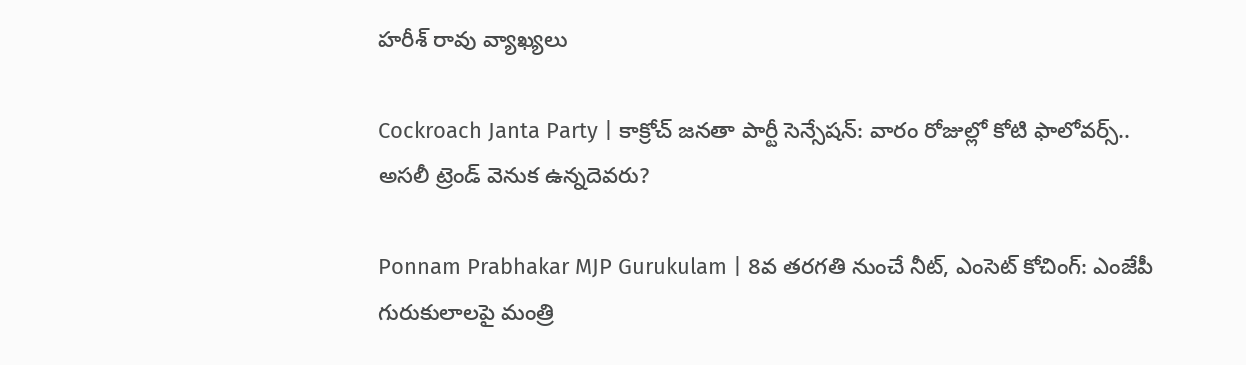హరీశ్ రావు వ్యాఖ్యలు

Cockroach Janta Party | కాక్రోచ్ జనతా పార్టీ సెన్సేషన్: వారం రోజుల్లో కోటి ఫాలోవర్స్.. అసలీ ట్రెండ్ వెనుక ఉన్నదెవరు?

Ponnam Prabhakar MJP Gurukulam | 8వ తరగతి నుంచే నీట్, ఎంసెట్ కోచింగ్: ఎంజేపీ గురుకులాలపై మంత్రి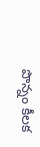పొన్నం కీలక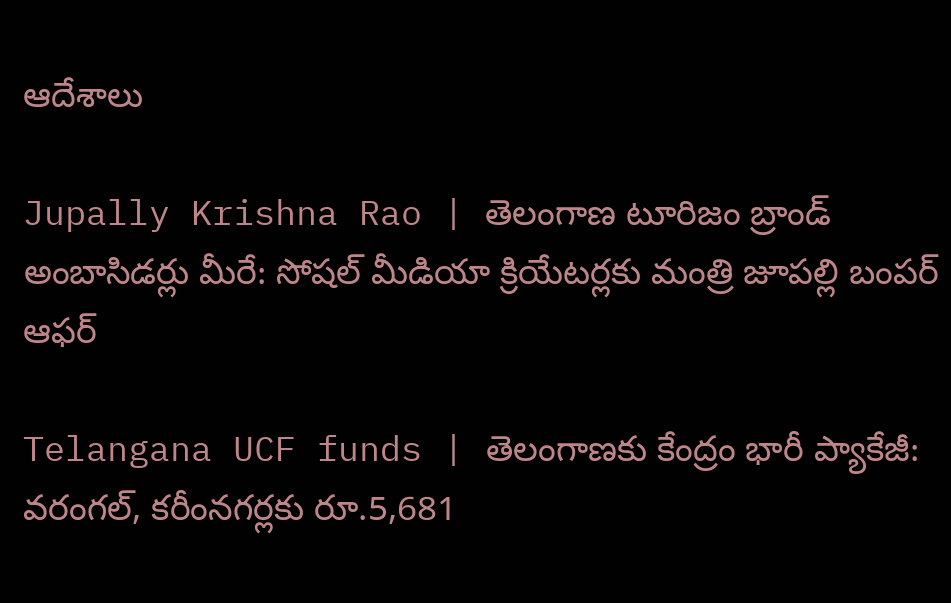ఆదేశాలు

Jupally Krishna Rao | తెలంగాణ టూరిజం బ్రాండ్ అంబాసిడర్లు మీరే: సోషల్ మీడియా క్రియేటర్లకు మంత్రి జూపల్లి బంపర్ ఆఫర్

Telangana UCF funds | తెలంగాణకు కేంద్రం భారీ ప్యాకేజీ: వరంగల్, కరీంనగర్లకు రూ.5,681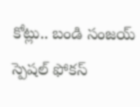కోట్లు.. బండి సంజయ్ స్పెషల్ ఫోకస్